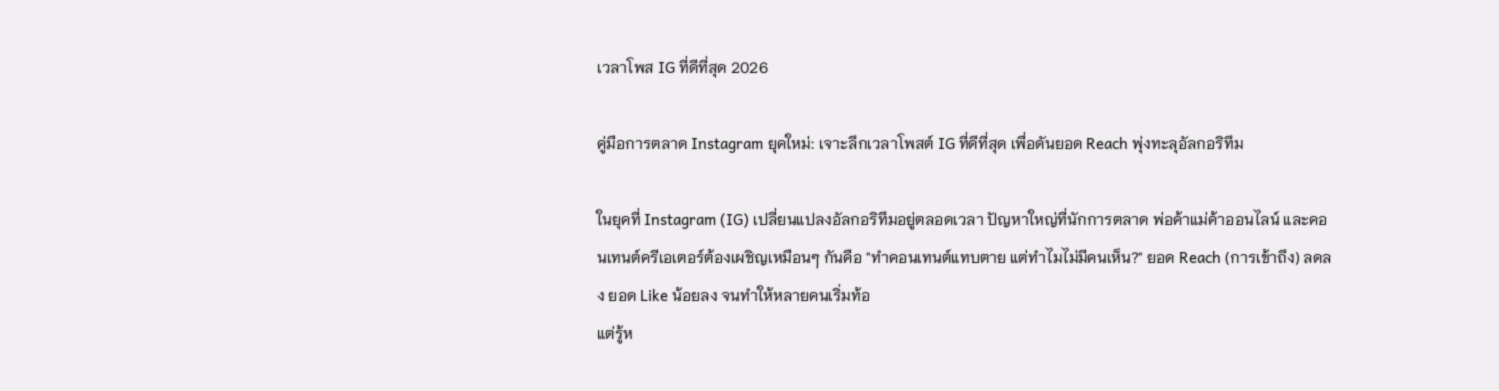เวลาโพส IG ที่ดีที่สุด 2026

คู่มือการตลาด Instagram ยุคใหม่: เจาะลึกเวลาโพสต์ IG ที่ดีที่สุด เพื่อดันยอด Reach พุ่งทะลุอัลกอริทึม

ในยุคที่ Instagram (IG) เปลี่ยนแปลงอัลกอริทึมอยู่ตลอดเวลา ปัญหาใหญ่ที่นักการตลาด พ่อค้าแม่ค้าออนไลน์ และคอนเทนต์ครีเอเตอร์ต้องเผชิญเหมือนๆ กันคือ "ทำคอนเทนต์แทบตาย แต่ทำไมไม่มีคนเห็น?" ยอด Reach (การเข้าถึง) ลดลง ยอด Like น้อยลง จนทำให้หลายคนเริ่มท้อ
แต่รู้ห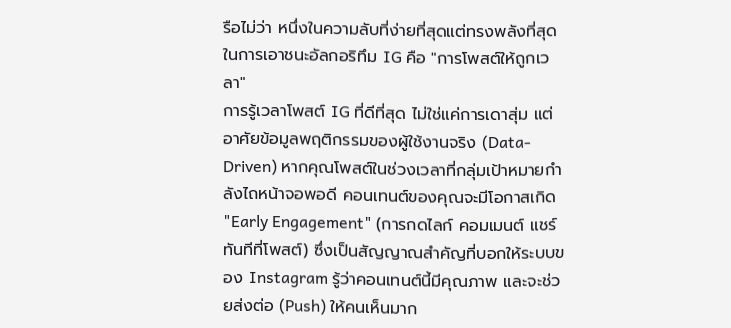รือไม่ว่า หนึ่งในความลับที่ง่ายที่สุดแต่ทรงพลังที่สุดในการเอาชนะอัลกอริทึม IG คือ "การโพสต์ให้ถูกเวลา"
การรู้เวลาโพสต์ IG ที่ดีที่สุด ไม่ใช่แค่การเดาสุ่ม แต่อาศัยข้อมูลพฤติกรรมของผู้ใช้งานจริง (Data-Driven) หากคุณโพสต์ในช่วงเวลาที่กลุ่มเป้าหมายกำลังไถหน้าจอพอดี คอนเทนต์ของคุณจะมีโอกาสเกิด "Early Engagement" (การกดไลก์ คอมเมนต์ แชร์ ทันทีที่โพสต์) ซึ่งเป็นสัญญาณสำคัญที่บอกให้ระบบของ Instagram รู้ว่าคอนเทนต์นี้มีคุณภาพ และจะช่วยส่งต่อ (Push) ให้คนเห็นมาก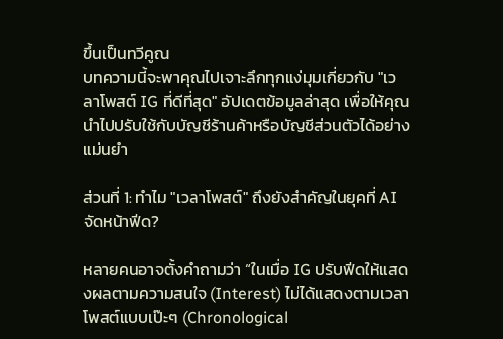ขึ้นเป็นทวีคูณ
บทความนี้จะพาคุณไปเจาะลึกทุกแง่มุมเกี่ยวกับ "เวลาโพสต์ IG ที่ดีที่สุด" อัปเดตข้อมูลล่าสุด เพื่อให้คุณนำไปปรับใช้กับบัญชีร้านค้าหรือบัญชีส่วนตัวได้อย่างแม่นยำ

ส่วนที่ 1: ทำไม "เวลาโพสต์" ถึงยังสำคัญในยุคที่ AI จัดหน้าฟีด?

หลายคนอาจตั้งคำถามว่า “ในเมื่อ IG ปรับฟีดให้แสดงผลตามความสนใจ (Interest) ไม่ได้แสดงตามเวลาโพสต์แบบเป๊ะๆ (Chronological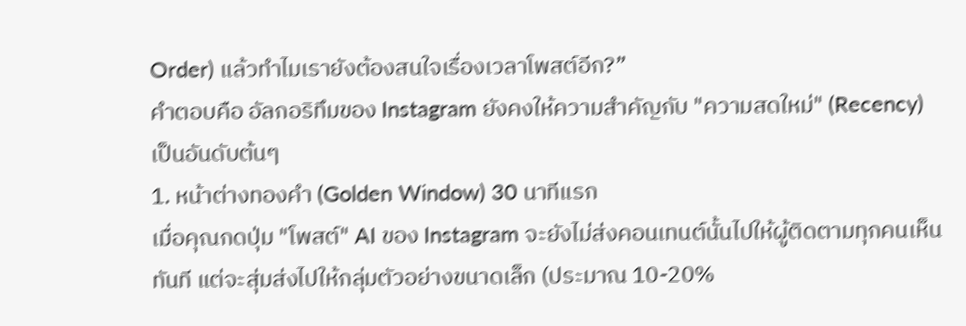Order) แล้วทำไมเรายังต้องสนใจเรื่องเวลาโพสต์อีก?”
คำตอบคือ อัลกอริทึมของ Instagram ยังคงให้ความสำคัญกับ "ความสดใหม่" (Recency) เป็นอันดับต้นๆ
1. หน้าต่างทองคำ (Golden Window) 30 นาทีแรก
เมื่อคุณกดปุ่ม "โพสต์" AI ของ Instagram จะยังไม่ส่งคอนเทนต์นั้นไปให้ผู้ติดตามทุกคนเห็นทันที แต่จะสุ่มส่งไปให้กลุ่มตัวอย่างขนาดเล็ก (ประมาณ 10-20%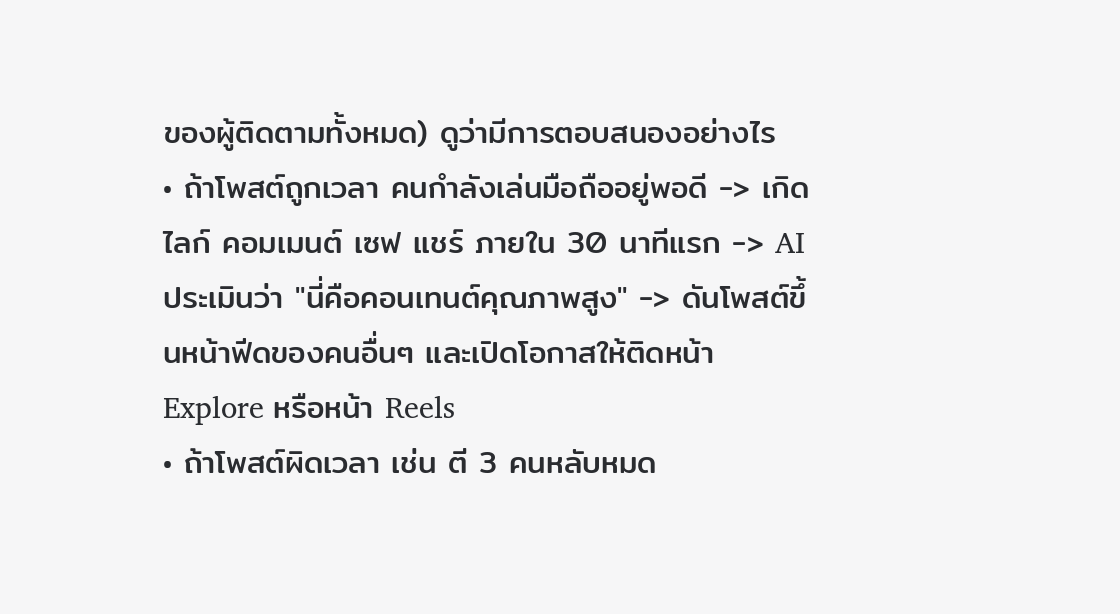ของผู้ติดตามทั้งหมด) ดูว่ามีการตอบสนองอย่างไร
• ถ้าโพสต์ถูกเวลา คนกำลังเล่นมือถืออยู่พอดี -> เกิดไลก์ คอมเมนต์ เซฟ แชร์ ภายใน 30 นาทีแรก -> AI ประเมินว่า "นี่คือคอนเทนต์คุณภาพสูง" -> ดันโพสต์ขึ้นหน้าฟีดของคนอื่นๆ และเปิดโอกาสให้ติดหน้า Explore หรือหน้า Reels
• ถ้าโพสต์ผิดเวลา เช่น ตี 3 คนหลับหมด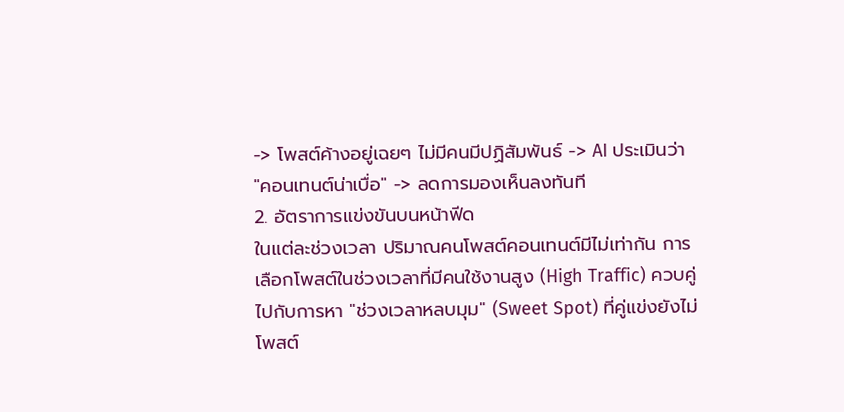-> โพสต์ค้างอยู่เฉยๆ ไม่มีคนมีปฏิสัมพันธ์ -> AI ประเมินว่า "คอนเทนต์น่าเบื่อ" -> ลดการมองเห็นลงทันที
2. อัตราการแข่งขันบนหน้าฟีด
ในแต่ละช่วงเวลา ปริมาณคนโพสต์คอนเทนต์มีไม่เท่ากัน การเลือกโพสต์ในช่วงเวลาที่มีคนใช้งานสูง (High Traffic) ควบคู่ไปกับการหา "ช่วงเวลาหลบมุม" (Sweet Spot) ที่คู่แข่งยังไม่โพสต์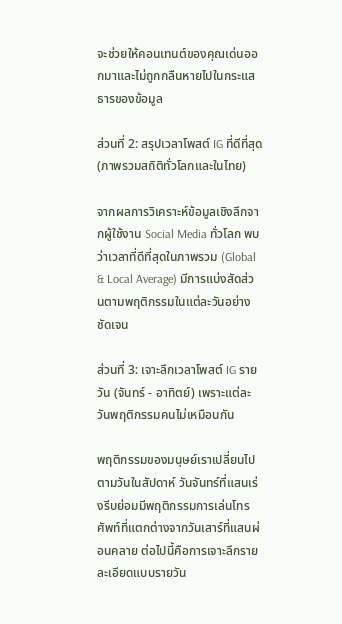จะช่วยให้คอนเทนต์ของคุณเด่นออกมาและไม่ถูกกลืนหายไปในกระแสธารของข้อมูล

ส่วนที่ 2: สรุปเวลาโพสต์ IG ที่ดีที่สุด (ภาพรวมสถิติทั่วโลกและในไทย)

จากผลการวิเคราะห์ข้อมูลเชิงลึกจากผู้ใช้งาน Social Media ทั่วโลก พบว่าเวลาที่ดีที่สุดในภาพรวม (Global & Local Average) มีการแบ่งสัดส่วนตามพฤติกรรมในแต่ละวันอย่างชัดเจน

ส่วนที่ 3: เจาะลึกเวลาโพสต์ IG รายวัน (จันทร์ - อาทิตย์) เพราะแต่ละวันพฤติกรรมคนไม่เหมือนกัน

พฤติกรรมของมนุษย์เราเปลี่ยนไปตามวันในสัปดาห์ วันจันทร์ที่แสนเร่งรีบย่อมมีพฤติกรรมการเล่นโทรศัพท์ที่แตกต่างจากวันเสาร์ที่แสนผ่อนคลาย ต่อไปนี้คือการเจาะลึกรายละเอียดแบบรายวัน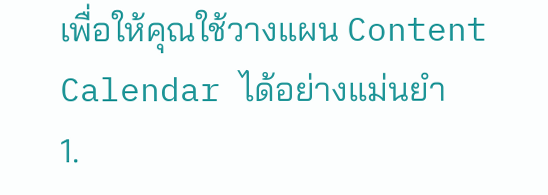เพื่อให้คุณใช้วางแผน Content Calendar ได้อย่างแม่นยำ
1.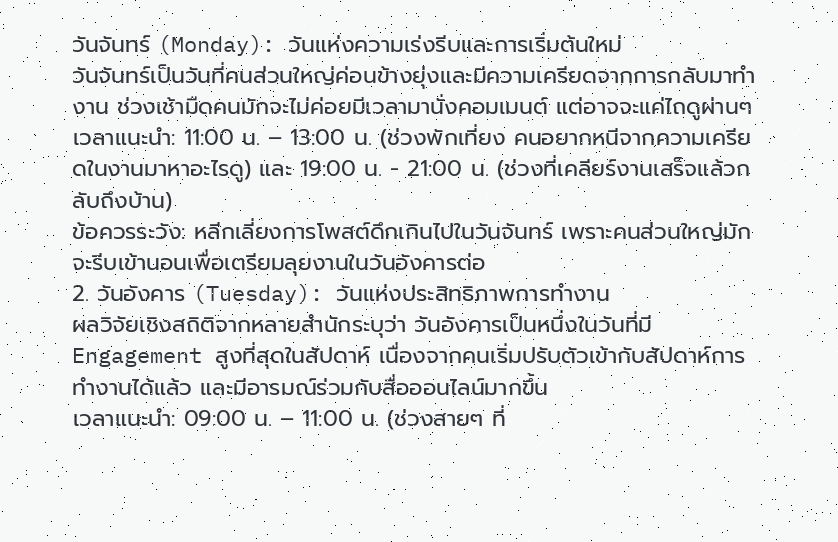วันจันทร์ (Monday): วันแห่งความเร่งรีบและการเริ่มต้นใหม่
วันจันทร์เป็นวันที่คนส่วนใหญ่ค่อนข้างยุ่งและมีความเครียดจากการกลับมาทำงาน ช่วงเช้ามืดคนมักจะไม่ค่อยมีเวลามานั่งคอมเมนต์ แต่อาจจะแค่ไถดูผ่านๆ
เวลาแนะนำ: 11:00 น. – 13:00 น. (ช่วงพักเที่ยง คนอยากหนีจากความเครียดในงานมาหาอะไรดู) และ 19:00 น. - 21:00 น. (ช่วงที่เคลียร์งานเสร็จแล้วกลับถึงบ้าน)
ข้อควรระวัง: หลีกเลี่ยงการโพสต์ดึกเกินไปในวันจันทร์ เพราะคนส่วนใหญ่มักจะรีบเข้านอนเพื่อเตรียมลุยงานในวันอังคารต่อ
2. วันอังคาร (Tuesday): วันแห่งประสิทธิภาพการทำงาน
ผลวิจัยเชิงสถิติจากหลายสำนักระบุว่า วันอังคารเป็นหนึ่งในวันที่มี Engagement สูงที่สุดในสัปดาห์ เนื่องจากคนเริ่มปรับตัวเข้ากับสัปดาห์การทำงานได้แล้ว และมีอารมณ์ร่วมกับสื่อออนไลน์มากขึ้น
เวลาแนะนำ: 09:00 น. – 11:00 น. (ช่วงสายๆ ที่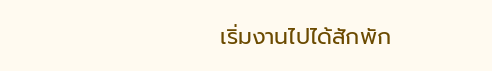เริ่มงานไปได้สักพัก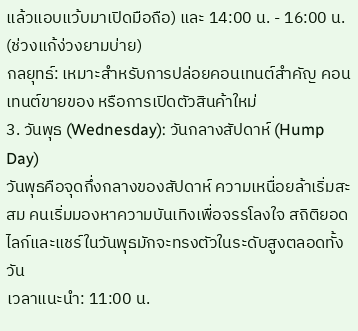แล้วแอบแว้บมาเปิดมือถือ) และ 14:00 น. - 16:00 น. (ช่วงแก้ง่วงยามบ่าย)
กลยุทธ์: เหมาะสำหรับการปล่อยคอนเทนต์สำคัญ คอนเทนต์ขายของ หรือการเปิดตัวสินค้าใหม่
3. วันพุธ (Wednesday): วันกลางสัปดาห์ (Hump Day)
วันพุธคือจุดกึ่งกลางของสัปดาห์ ความเหนื่อยล้าเริ่มสะสม คนเริ่มมองหาความบันเทิงเพื่อจรรโลงใจ สถิติยอดไลก์และแชร์ในวันพุธมักจะทรงตัวในระดับสูงตลอดทั้งวัน
เวลาแนะนำ: 11:00 น.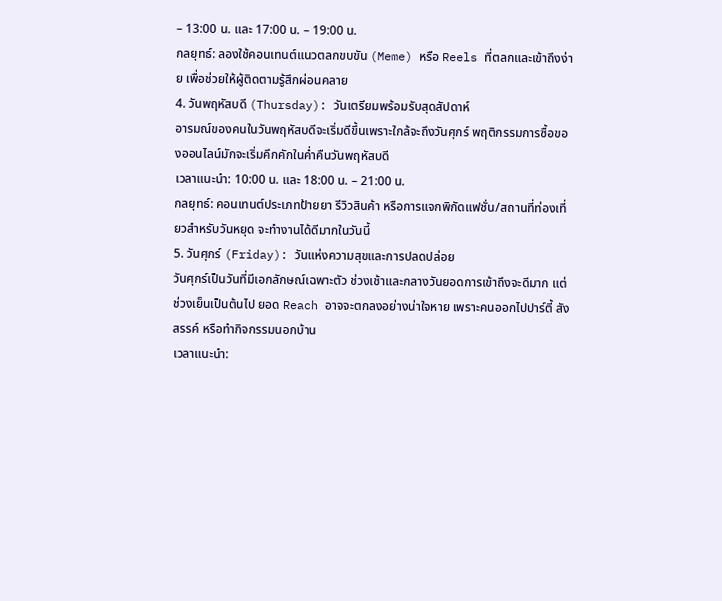– 13:00 น. และ 17:00 น. – 19:00 น.
กลยุทธ์: ลองใช้คอนเทนต์แนวตลกขบขัน (Meme) หรือ Reels ที่ตลกและเข้าถึงง่าย เพื่อช่วยให้ผู้ติดตามรู้สึกผ่อนคลาย
4. วันพฤหัสบดี (Thursday): วันเตรียมพร้อมรับสุดสัปดาห์
อารมณ์ของคนในวันพฤหัสบดีจะเริ่มดีขึ้นเพราะใกล้จะถึงวันศุกร์ พฤติกรรมการซื้อของออนไลน์มักจะเริ่มคึกคักในค่ำคืนวันพฤหัสบดี
เวลาแนะนำ: 10:00 น. และ 18:00 น. – 21:00 น.
กลยุทธ์: คอนเทนต์ประเภทป้ายยา รีวิวสินค้า หรือการแจกพิกัดแฟชั่น/สถานที่ท่องเที่ยวสำหรับวันหยุด จะทำงานได้ดีมากในวันนี้
5. วันศุกร์ (Friday): วันแห่งความสุขและการปลดปล่อย
วันศุกร์เป็นวันที่มีเอกลักษณ์เฉพาะตัว ช่วงเช้าและกลางวันยอดการเข้าถึงจะดีมาก แต่ช่วงเย็นเป็นต้นไป ยอด Reach อาจจะตกลงอย่างน่าใจหาย เพราะคนออกไปปาร์ตี้ สังสรรค์ หรือทำกิจกรรมนอกบ้าน
เวลาแนะนำ: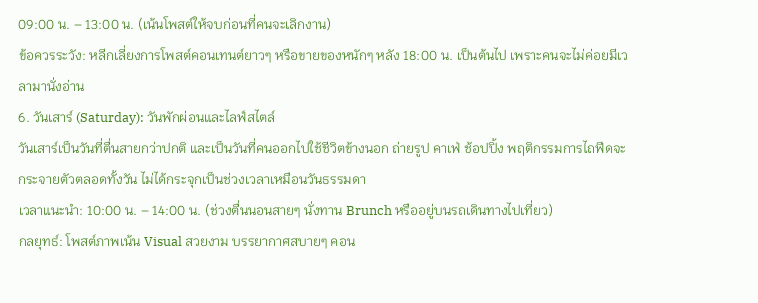09:00 น. – 13:00 น. (เน้นโพสต์ให้จบก่อนที่คนจะเลิกงาน)
ข้อควรระวัง: หลีกเลี่ยงการโพสต์คอนเทนต์ยาวๆ หรือขายของหนักๆ หลัง 18:00 น. เป็นต้นไป เพราะคนจะไม่ค่อยมีเวลามานั่งอ่าน
6. วันเสาร์ (Saturday): วันพักผ่อนและไลฟ์สไตล์
วันเสาร์เป็นวันที่ตื่นสายกว่าปกติ และเป็นวันที่คนออกไปใช้ชีวิตข้างนอก ถ่ายรูป คาเฟ่ ช้อปปิ้ง พฤติกรรมการไถฟีดจะกระจายตัวตลอดทั้งวัน ไม่ได้กระจุกเป็นช่วงเวลาเหมือนวันธรรมดา
เวลาแนะนำ: 10:00 น. – 14:00 น. (ช่วงตื่นนอนสายๆ นั่งทาน Brunch หรืออยู่บนรถเดินทางไปเที่ยว)
กลยุทธ์: โพสต์ภาพเน้น Visual สวยงาม บรรยากาศสบายๆ คอน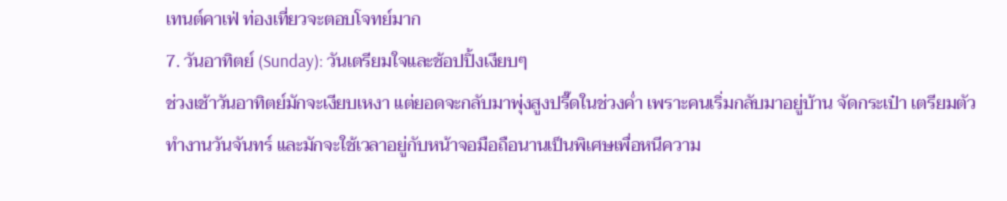เทนต์คาเฟ่ ท่องเที่ยวจะตอบโจทย์มาก
7. วันอาทิตย์ (Sunday): วันเตรียมใจและช้อปปิ้งเงียบๆ
ช่วงเช้าวันอาทิตย์มักจะเงียบเหงา แต่ยอดจะกลับมาพุ่งสูงปรี๊ดในช่วงค่ำ เพราะคนเริ่มกลับมาอยู่บ้าน จัดกระเป๋า เตรียมตัวทำงานวันจันทร์ และมักจะใช้เวลาอยู่กับหน้าจอมือถือนานเป็นพิเศษเพื่อหนีความ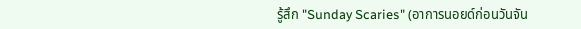รู้สึก "Sunday Scaries" (อาการนอยด์ก่อนวันจัน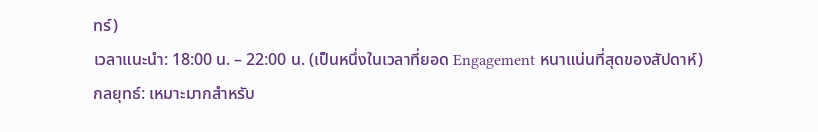ทร์)
เวลาแนะนำ: 18:00 น. – 22:00 น. (เป็นหนึ่งในเวลาที่ยอด Engagement หนาแน่นที่สุดของสัปดาห์)
กลยุทธ์: เหมาะมากสำหรับ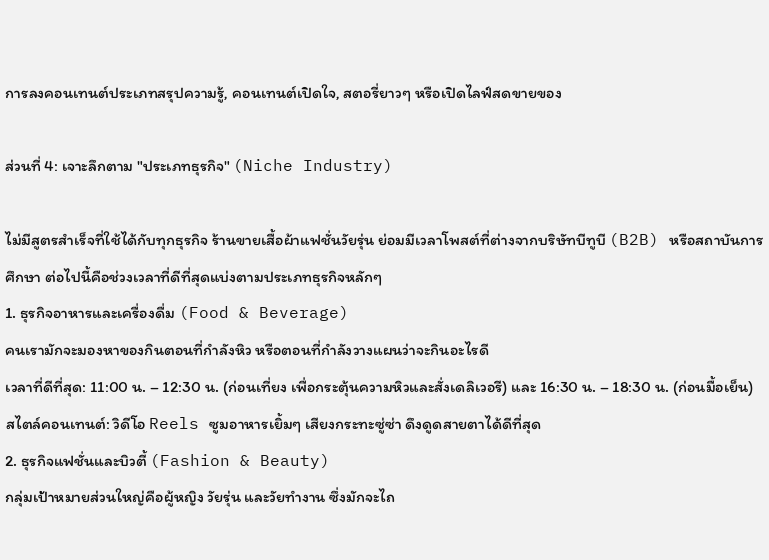การลงคอนเทนต์ประเภทสรุปความรู้, คอนเทนต์เปิดใจ, สตอรี่ยาวๆ หรือเปิดไลฟ์สดขายของ

ส่วนที่ 4: เจาะลึกตาม "ประเภทธุรกิจ" (Niche Industry)

ไม่มีสูตรสำเร็จที่ใช้ได้กับทุกธุรกิจ ร้านขายเสื้อผ้าแฟชั่นวัยรุ่น ย่อมมีเวลาโพสต์ที่ต่างจากบริษัทบีทูบี (B2B) หรือสถาบันการศึกษา ต่อไปนี้คือช่วงเวลาที่ดีที่สุดแบ่งตามประเภทธุรกิจหลักๆ
1. ธุรกิจอาหารและเครื่องดื่ม (Food & Beverage)
คนเรามักจะมองหาของกินตอนที่กำลังหิว หรือตอนที่กำลังวางแผนว่าจะกินอะไรดี
เวลาที่ดีที่สุด: 11:00 น. – 12:30 น. (ก่อนเที่ยง เพื่อกระตุ้นความหิวและสั่งเดลิเวอรี) และ 16:30 น. – 18:30 น. (ก่อนมื้อเย็น)
สไตล์คอนเทนต์: วิดีโอ Reels ซูมอาหารเยิ้มๆ เสียงกระทะซู่ซ่า ดึงดูดสายตาได้ดีที่สุด
2. ธุรกิจแฟชั่นและบิวตี้ (Fashion & Beauty)
กลุ่มเป้าหมายส่วนใหญ่คือผู้หญิง วัยรุ่น และวัยทำงาน ซึ่งมักจะไถ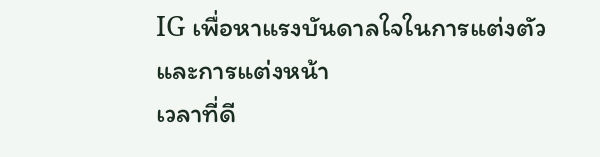IG เพื่อหาแรงบันดาลใจในการแต่งตัวและการแต่งหน้า
เวลาที่ดี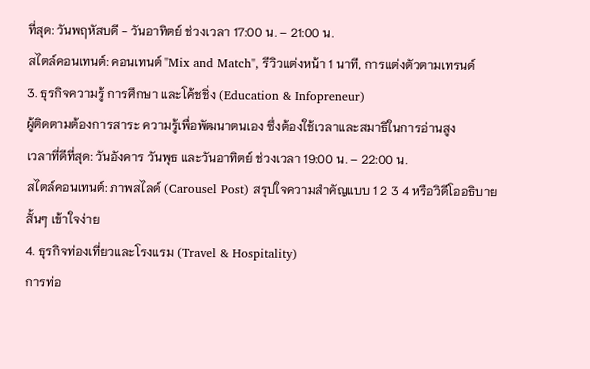ที่สุด: วันพฤหัสบดี - วันอาทิตย์ ช่วงเวลา 17:00 น. – 21:00 น.
สไตล์คอนเทนต์: คอนเทนต์ "Mix and Match", รีวิวแต่งหน้า 1 นาที, การแต่งตัวตามเทรนด์
3. ธุรกิจความรู้ การศึกษา และโค้ชชิ่ง (Education & Infopreneur)
ผู้ติดตามต้องการสาระ ความรู้เพื่อพัฒนาตนเอง ซึ่งต้องใช้เวลาและสมาธิในการอ่านสูง
เวลาที่ดีที่สุด: วันอังคาร วันพุธ และวันอาทิตย์ ช่วงเวลา 19:00 น. – 22:00 น.
สไตล์คอนเทนต์: ภาพสไลด์ (Carousel Post) สรุปใจความสำคัญแบบ 1 2 3 4 หรือวิดีโออธิบายสั้นๆ เข้าใจง่าย
4. ธุรกิจท่องเที่ยวและโรงแรม (Travel & Hospitality)
การท่อ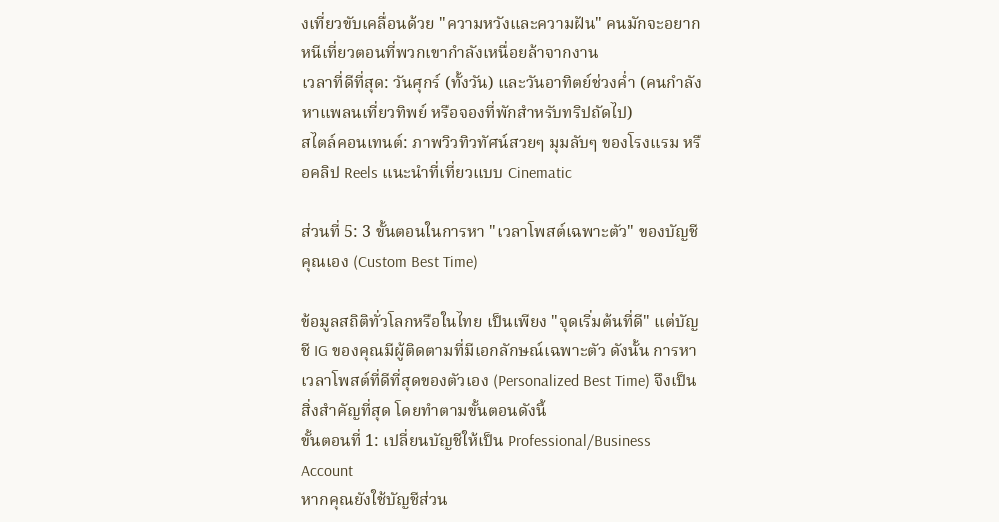งเที่ยวขับเคลื่อนด้วย "ความหวังและความฝัน" คนมักจะอยากหนีเที่ยวตอนที่พวกเขากำลังเหนื่อยล้าจากงาน
เวลาที่ดีที่สุด: วันศุกร์ (ทั้งวัน) และวันอาทิตย์ช่วงค่ำ (คนกำลังหาแพลนเที่ยวทิพย์ หรือจองที่พักสำหรับทริปถัดไป)
สไตล์คอนเทนต์: ภาพวิวทิวทัศน์สวยๆ มุมลับๆ ของโรงแรม หรือคลิป Reels แนะนำที่เที่ยวแบบ Cinematic

ส่วนที่ 5: 3 ขั้นตอนในการหา "เวลาโพสต์เฉพาะตัว" ของบัญชีคุณเอง (Custom Best Time)

ข้อมูลสถิติทั่วโลกหรือในไทย เป็นเพียง "จุดเริ่มต้นที่ดี" แต่บัญชี IG ของคุณมีผู้ติดตามที่มีเอกลักษณ์เฉพาะตัว ดังนั้น การหาเวลาโพสต์ที่ดีที่สุดของตัวเอง (Personalized Best Time) จึงเป็นสิ่งสำคัญที่สุด โดยทำตามขั้นตอนดังนี้
ขั้นตอนที่ 1: เปลี่ยนบัญชีให้เป็น Professional/Business Account
หากคุณยังใช้บัญชีส่วน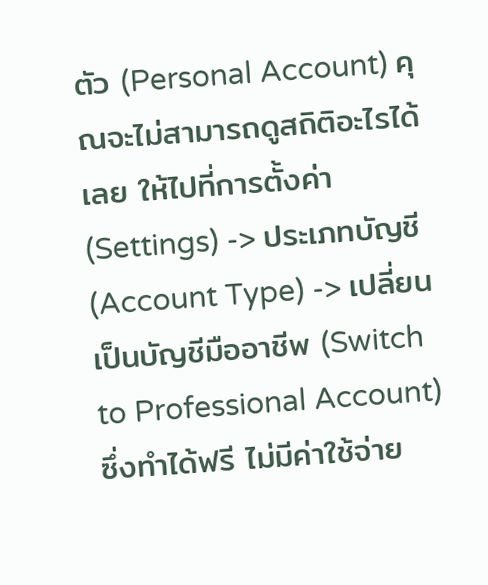ตัว (Personal Account) คุณจะไม่สามารถดูสถิติอะไรได้เลย ให้ไปที่การตั้งค่า (Settings) -> ประเภทบัญชี (Account Type) -> เปลี่ยนเป็นบัญชีมืออาชีพ (Switch to Professional Account) ซึ่งทำได้ฟรี ไม่มีค่าใช้จ่าย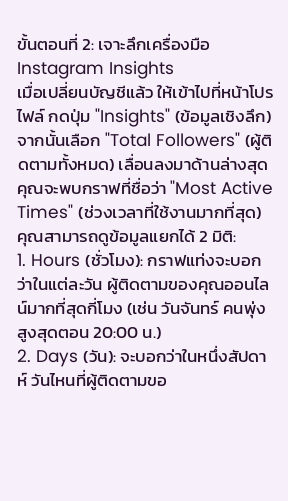ขั้นตอนที่ 2: เจาะลึกเครื่องมือ Instagram Insights
เมื่อเปลี่ยนบัญชีแล้ว ให้เข้าไปที่หน้าโปรไฟล์ กดปุ่ม "Insights" (ข้อมูลเชิงลึก) จากนั้นเลือก "Total Followers" (ผู้ติดตามทั้งหมด) เลื่อนลงมาด้านล่างสุด คุณจะพบกราฟที่ชื่อว่า "Most Active Times" (ช่วงเวลาที่ใช้งานมากที่สุด)
คุณสามารถดูข้อมูลแยกได้ 2 มิติ:
1. Hours (ชั่วโมง): กราฟแท่งจะบอกว่าในแต่ละวัน ผู้ติดตามของคุณออนไลน์มากที่สุดกี่โมง (เช่น วันจันทร์ คนพุ่งสูงสุดตอน 20:00 น.)
2. Days (วัน): จะบอกว่าในหนึ่งสัปดาห์ วันไหนที่ผู้ติดตามขอ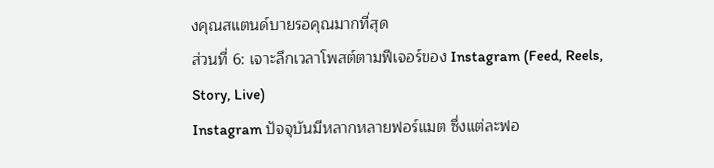งคุณสแตนด์บายรอคุณมากที่สุด
ส่วนที่ 6: เจาะลึกเวลาโพสต์ตามฟีเจอร์ของ Instagram (Feed, Reels, Story, Live)
Instagram ปัจจุบันมีหลากหลายฟอร์แมต ซึ่งแต่ละฟอ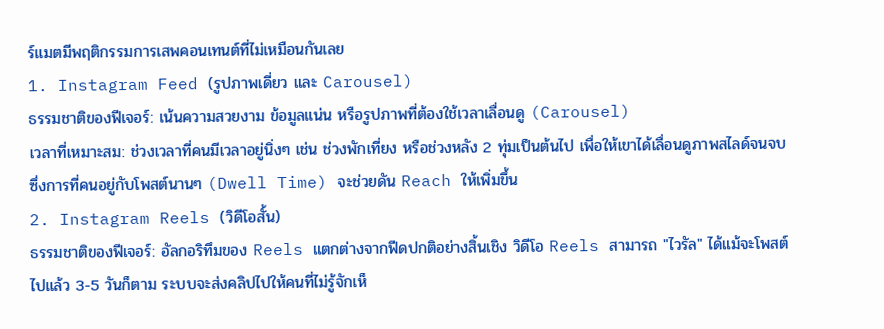ร์แมตมีพฤติกรรมการเสพคอนเทนต์ที่ไม่เหมือนกันเลย
1. Instagram Feed (รูปภาพเดี่ยว และ Carousel)
ธรรมชาติของฟีเจอร์: เน้นความสวยงาม ข้อมูลแน่น หรือรูปภาพที่ต้องใช้เวลาเลื่อนดู (Carousel)
เวลาที่เหมาะสม: ช่วงเวลาที่คนมีเวลาอยู่นิ่งๆ เช่น ช่วงพักเที่ยง หรือช่วงหลัง 2 ทุ่มเป็นต้นไป เพื่อให้เขาได้เลื่อนดูภาพสไลด์จนจบ ซึ่งการที่คนอยู่กับโพสต์นานๆ (Dwell Time) จะช่วยดัน Reach ให้เพิ่มขึ้น
2. Instagram Reels (วิดีโอสั้น)
ธรรมชาติของฟีเจอร์: อัลกอริทึมของ Reels แตกต่างจากฟีดปกติอย่างสิ้นเชิง วิดีโอ Reels สามารถ "ไวรัล" ได้แม้จะโพสต์ไปแล้ว 3-5 วันก็ตาม ระบบจะส่งคลิปไปให้คนที่ไม่รู้จักเห็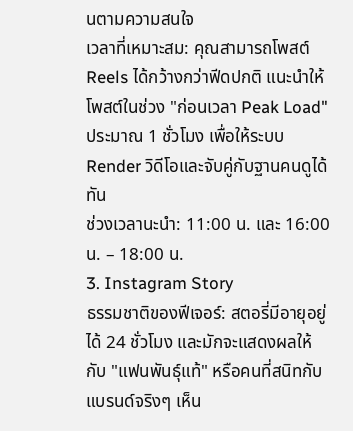นตามความสนใจ
เวลาที่เหมาะสม: คุณสามารถโพสต์ Reels ได้กว้างกว่าฟีดปกติ แนะนำให้โพสต์ในช่วง "ก่อนเวลา Peak Load" ประมาณ 1 ชั่วโมง เพื่อให้ระบบ Render วิดีโอและจับคู่กับฐานคนดูได้ทัน
ช่วงเวลานะนำ: 11:00 น. และ 16:00 น. – 18:00 น.
3. Instagram Story
ธรรมชาติของฟีเจอร์: สตอรี่มีอายุอยู่ได้ 24 ชั่วโมง และมักจะแสดงผลให้กับ "แฟนพันธุ์แท้" หรือคนที่สนิทกับแบรนด์จริงๆ เห็น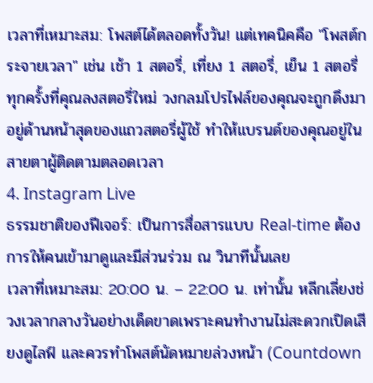เวลาที่เหมาะสม: โพสต์ได้ตลอดทั้งวัน! แต่เทคนิคคือ "โพสต์กระจายเวลา" เช่น เช้า 1 สตอรี่, เที่ยง 1 สตอรี่, เย็น 1 สตอรี่ ทุกครั้งที่คุณลงสตอรี่ใหม่ วงกลมโปรไฟล์ของคุณจะถูกดึงมาอยู่ด้านหน้าสุดของแถวสตอรี่ผู้ใช้ ทำให้แบรนด์ของคุณอยู่ในสายตาผู้ติดตามตลอดเวลา
4. Instagram Live
ธรรมชาติของฟีเจอร์: เป็นการสื่อสารแบบ Real-time ต้องการให้คนเข้ามาดูและมีส่วนร่วม ณ วินาทีนั้นเลย
เวลาที่เหมาะสม: 20:00 น. – 22:00 น. เท่านั้น หลีกเลี่ยงช่วงเวลากลางวันอย่างเด็ดขาดเพราะคนทำงานไม่สะดวกเปิดเสียงดูไลฟ์ และควรทำโพสต์นัดหมายล่วงหน้า (Countdown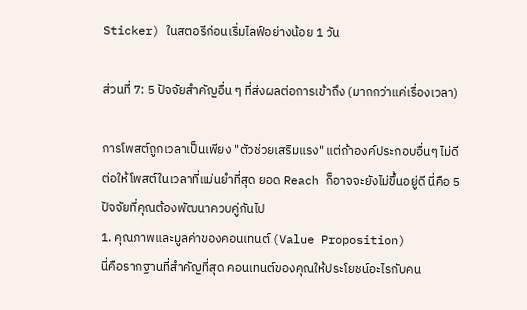Sticker) ในสตอรีก่อนเริ่มไลฟ์อย่างน้อย 1 วัน

ส่วนที่ 7: 5 ปัจจัยสำคัญอื่น ๆ ที่ส่งผลต่อการเข้าถึง (มากกว่าแค่เรื่องเวลา)

การโพสต์ถูกเวลาเป็นเพียง "ตัวช่วยเสริมแรง" แต่ถ้าองค์ประกอบอื่นๆ ไม่ดี ต่อให้โพสต์ในเวลาที่แม่นยำที่สุด ยอด Reach ก็อาจจะยังไม่ขึ้นอยู่ดี นี่คือ 5 ปัจจัยที่คุณต้องพัฒนาควบคู่กันไป
1. คุณภาพและมูลค่าของคอนเทนต์ (Value Proposition)
นี่คือรากฐานที่สำคัญที่สุด คอนเทนต์ของคุณให้ประโยชน์อะไรกับคน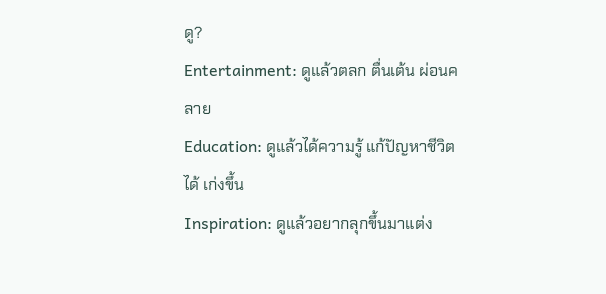ดู?
Entertainment: ดูแล้วตลก ตื่นเต้น ผ่อนคลาย
Education: ดูแล้วได้ความรู้ แก้ปัญหาชีวิตได้ เก่งขึ้น
Inspiration: ดูแล้วอยากลุกขึ้นมาแต่ง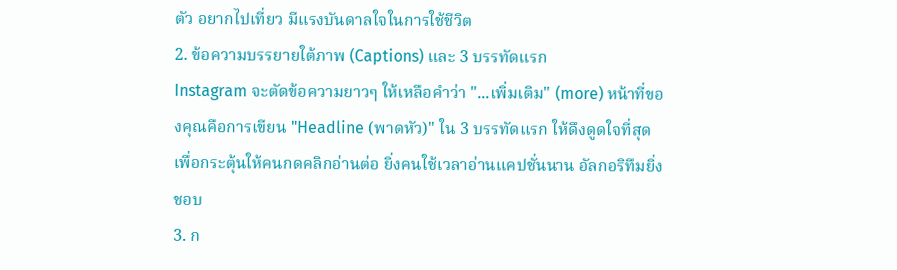ตัว อยากไปเที่ยว มีแรงบันดาลใจในการใช้ชีวิต
2. ข้อความบรรยายใต้ภาพ (Captions) และ 3 บรรทัดแรก
Instagram จะตัดข้อความยาวๆ ให้เหลือคำว่า "...เพิ่มเติม" (more) หน้าที่ของคุณคือการเขียน "Headline (พาดหัว)" ใน 3 บรรทัดแรก ให้ดึงดูดใจที่สุด เพื่อกระตุ้นให้คนกดคลิกอ่านต่อ ยิ่งคนใช้เวลาอ่านแคปชั่นนาน อัลกอริทึมยิ่งชอบ
3. ก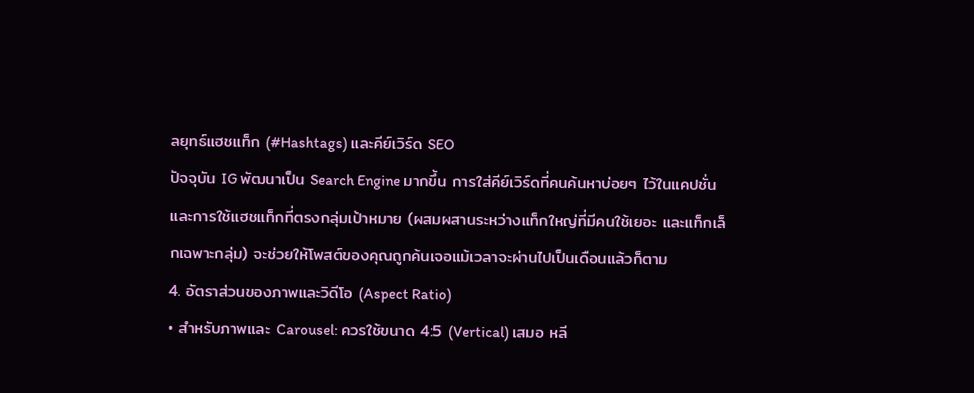ลยุทธ์แฮชแท็ก (#Hashtags) และคีย์เวิร์ด SEO
ปัจจุบัน IG พัฒนาเป็น Search Engine มากขึ้น การใส่คีย์เวิร์ดที่คนค้นหาบ่อยๆ ไว้ในแคปชั่น และการใช้แฮชแท็กที่ตรงกลุ่มเป้าหมาย (ผสมผสานระหว่างแท็กใหญ่ที่มีคนใช้เยอะ และแท็กเล็กเฉพาะกลุ่ม) จะช่วยให้โพสต์ของคุณถูกค้นเจอแม้เวลาจะผ่านไปเป็นเดือนแล้วก็ตาม
4. อัตราส่วนของภาพและวิดีโอ (Aspect Ratio)
• สำหรับภาพและ Carousel: ควรใช้ขนาด 4:5 (Vertical) เสมอ หลี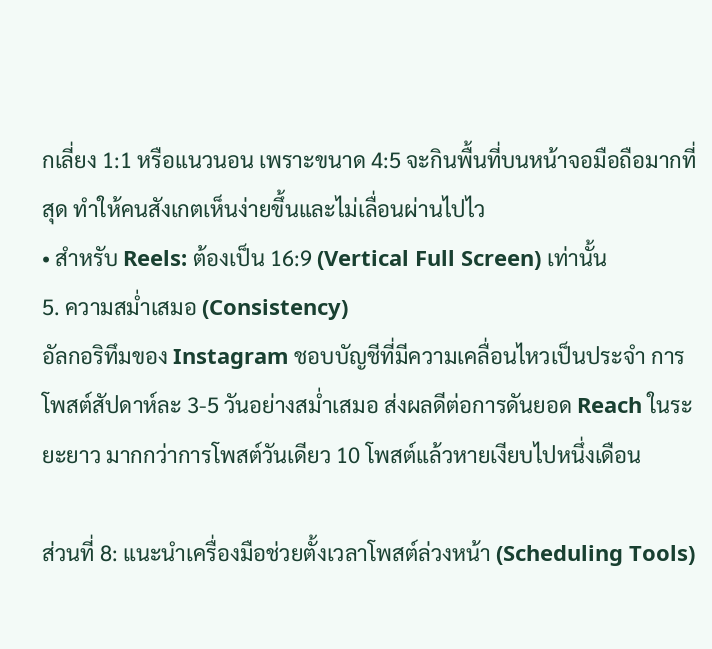กเลี่ยง 1:1 หรือแนวนอน เพราะขนาด 4:5 จะกินพื้นที่บนหน้าจอมือถือมากที่สุด ทำให้คนสังเกตเห็นง่ายขึ้นและไม่เลื่อนผ่านไปไว
• สำหรับ Reels: ต้องเป็น 16:9 (Vertical Full Screen) เท่านั้น
5. ความสม่ำเสมอ (Consistency)
อัลกอริทึมของ Instagram ชอบบัญชีที่มีความเคลื่อนไหวเป็นประจำ การโพสต์สัปดาห์ละ 3-5 วันอย่างสม่ำเสมอ ส่งผลดีต่อการดันยอด Reach ในระยะยาว มากกว่าการโพสต์วันเดียว 10 โพสต์แล้วหายเงียบไปหนึ่งเดือน

ส่วนที่ 8: แนะนำเครื่องมือช่วยตั้งเวลาโพสต์ล่วงหน้า (Scheduling Tools)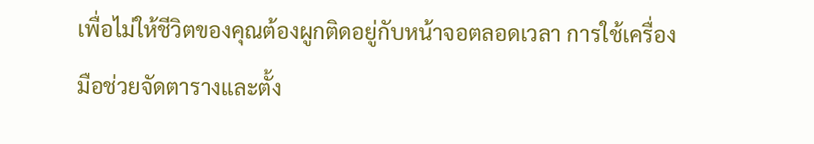เพื่อไม่ให้ชีวิตของคุณต้องผูกติดอยู่กับหน้าจอตลอดเวลา การใช้เครื่องมือช่วยจัดตารางและตั้ง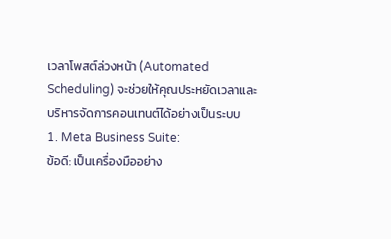เวลาโพสต์ล่วงหน้า (Automated Scheduling) จะช่วยให้คุณประหยัดเวลาและบริหารจัดการคอนเทนต์ได้อย่างเป็นระบบ
1. Meta Business Suite:
ข้อดี: เป็นเครื่องมืออย่าง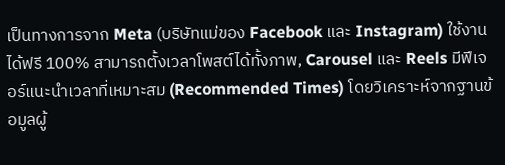เป็นทางการจาก Meta (บริษัทแม่ของ Facebook และ Instagram) ใช้งานได้ฟรี 100% สามารถตั้งเวลาโพสต์ได้ทั้งภาพ, Carousel และ Reels มีฟีเจอร์แนะนำเวลาที่เหมาะสม (Recommended Times) โดยวิเคราะห์จากฐานข้อมูลผู้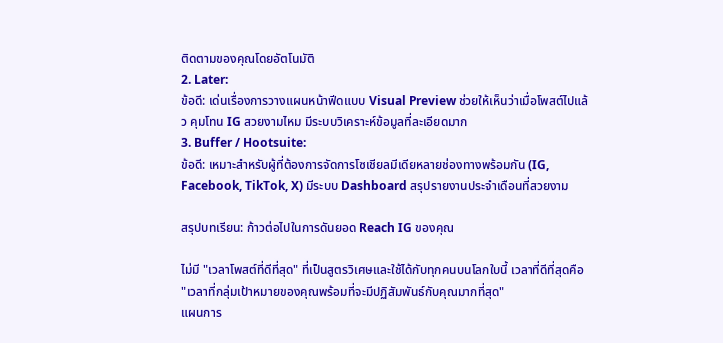ติดตามของคุณโดยอัตโนมัติ
2. Later:
ข้อดี: เด่นเรื่องการวางแผนหน้าฟีดแบบ Visual Preview ช่วยให้เห็นว่าเมื่อโพสต์ไปแล้ว คุมโทน IG สวยงามไหม มีระบบวิเคราะห์ข้อมูลที่ละเอียดมาก
3. Buffer / Hootsuite:
ข้อดี: เหมาะสำหรับผู้ที่ต้องการจัดการโซเชียลมีเดียหลายช่องทางพร้อมกัน (IG, Facebook, TikTok, X) มีระบบ Dashboard สรุปรายงานประจำเดือนที่สวยงาม

สรุปบทเรียน: ก้าวต่อไปในการดันยอด Reach IG ของคุณ

ไม่มี "เวลาโพสต์ที่ดีที่สุด" ที่เป็นสูตรวิเศษและใช้ได้กับทุกคนบนโลกใบนี้ เวลาที่ดีที่สุดคือ "เวลาที่กลุ่มเป้าหมายของคุณพร้อมที่จะมีปฏิสัมพันธ์กับคุณมากที่สุด"
แผนการ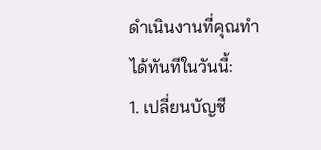ดำเนินงานที่คุณทำได้ทันทีในวันนี้:
1. เปลี่ยนบัญชี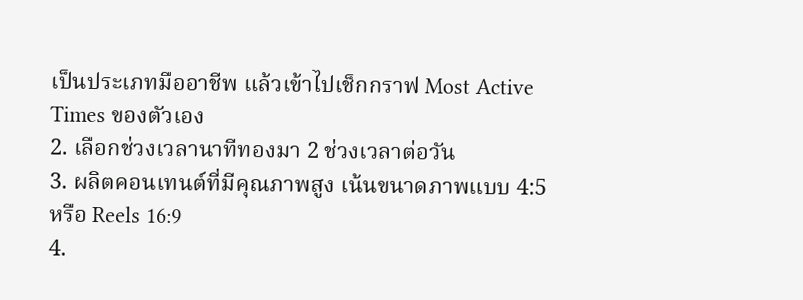เป็นประเภทมืออาชีพ แล้วเข้าไปเช็กกราฟ Most Active Times ของตัวเอง
2. เลือกช่วงเวลานาทีทองมา 2 ช่วงเวลาต่อวัน
3. ผลิตคอนเทนต์ที่มีคุณภาพสูง เน้นขนาดภาพแบบ 4:5 หรือ Reels 16:9
4.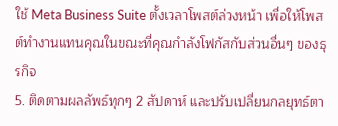ใช้ Meta Business Suite ตั้งเวลาโพสต์ล่วงหน้า เพื่อให้โพสต์ทำงานแทนคุณในขณะที่คุณกำลังโฟกัสกับส่วนอื่นๆ ของธุรกิจ
5. ติดตามผลลัพธ์ทุกๆ 2 สัปดาห์ และปรับเปลี่ยนกลยุทธ์ตา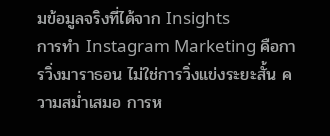มข้อมูลจริงที่ได้จาก Insights
การทำ Instagram Marketing คือการวิ่งมาราธอน ไม่ใช่การวิ่งแข่งระยะสั้น ความสม่ำเสมอ การห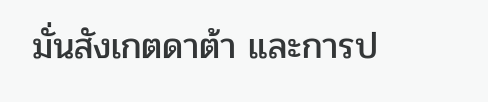มั่นสังเกตดาต้า และการป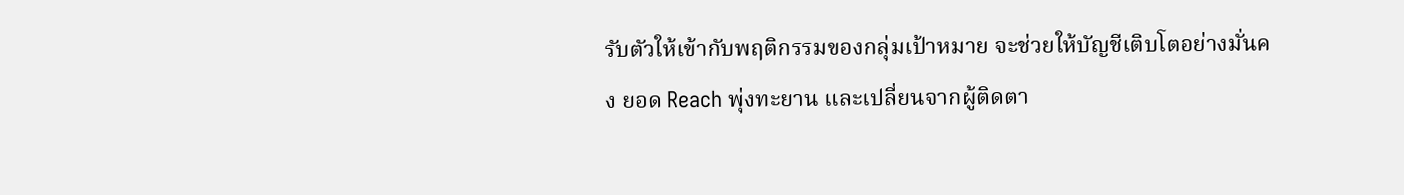รับตัวให้เข้ากับพฤติกรรมของกลุ่มเป้าหมาย จะช่วยให้บัญชีเติบโตอย่างมั่นคง ยอด Reach พุ่งทะยาน และเปลี่ยนจากผู้ติดตา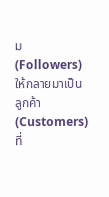ม (Followers) ให้กลายมาเป็นลูกค้า (Customers) ที่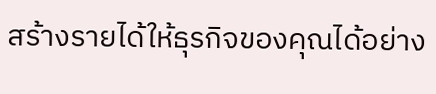สร้างรายได้ให้ธุรกิจของคุณได้อย่าง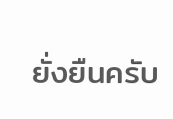ยั่งยืนครับ